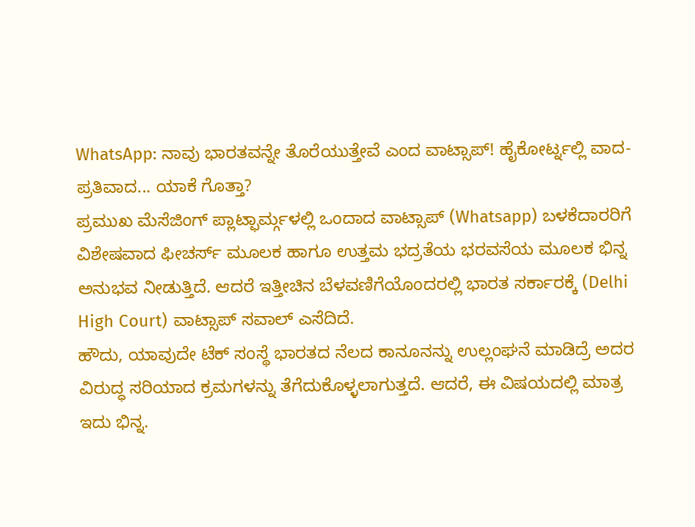WhatsApp: ನಾವು ಭಾರತವನ್ನೇ ತೊರೆಯುತ್ತೇವೆ ಎಂದ ವಾಟ್ಸಾಪ್! ಹೈಕೋರ್ಟ್ನಲ್ಲಿ ವಾದ-ಪ್ರತಿವಾದ... ಯಾಕೆ ಗೊತ್ತಾ?
ಪ್ರಮುಖ ಮೆಸೆಜಿಂಗ್ ಪ್ಲಾಟ್ಫಾರ್ಮ್ಗಳಲ್ಲಿ ಒಂದಾದ ವಾಟ್ಸಾಪ್ (Whatsapp) ಬಳಕೆದಾರರಿಗೆ ವಿಶೇಷವಾದ ಫೀಚರ್ಸ್ ಮೂಲಕ ಹಾಗೂ ಉತ್ತಮ ಭದ್ರತೆಯ ಭರವಸೆಯ ಮೂಲಕ ಭಿನ್ನ ಅನುಭವ ನೀಡುತ್ತಿದೆ. ಆದರೆ ಇತ್ತೀಚಿನ ಬೆಳವಣಿಗೆಯೊಂದರಲ್ಲಿ ಭಾರತ ಸರ್ಕಾರಕ್ಕೆ (Delhi High Court) ವಾಟ್ಸಾಪ್ ಸವಾಲ್ ಎಸೆದಿದೆ.
ಹೌದು, ಯಾವುದೇ ಟೆಕ್ ಸಂಸ್ಥೆ ಭಾರತದ ನೆಲದ ಕಾನೂನನ್ನು ಉಲ್ಲಂಘನೆ ಮಾಡಿದ್ರೆ ಅದರ ವಿರುದ್ಧ ಸರಿಯಾದ ಕ್ರಮಗಳನ್ನು ತೆಗೆದುಕೊಳ್ಳಲಾಗುತ್ತದೆ. ಆದರೆ, ಈ ವಿಷಯದಲ್ಲಿ ಮಾತ್ರ ಇದು ಭಿನ್ನ.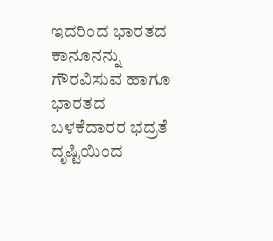ಇದರಿಂದ ಭಾರತದ ಕಾನೂನನ್ನು ಗೌರವಿಸುವ ಹಾಗೂ ಭಾರತದ ಬಳಕೆದಾರರ ಭದ್ರತೆ ದೃಷ್ಟಿಯಿಂದ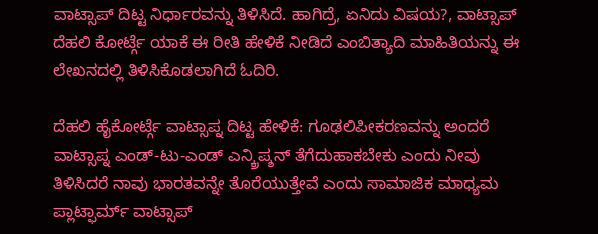ವಾಟ್ಸಾಪ್ ದಿಟ್ಟ ನಿರ್ಧಾರವನ್ನು ತಿಳಿಸಿದೆ. ಹಾಗಿದ್ರೆ, ಏನಿದು ವಿಷಯ?, ವಾಟ್ಸಾಪ್ ದೆಹಲಿ ಕೋರ್ಟ್ಗೆ ಯಾಕೆ ಈ ರೀತಿ ಹೇಳಿಕೆ ನೀಡಿದೆ ಎಂಬಿತ್ಯಾದಿ ಮಾಹಿತಿಯನ್ನು ಈ ಲೇಖನದಲ್ಲಿ ತಿಳಿಸಿಕೊಡಲಾಗಿದೆ ಓದಿರಿ.

ದೆಹಲಿ ಹೈಕೋರ್ಟ್ಗೆ ವಾಟ್ಸಾಪ್ನ ದಿಟ್ಟ ಹೇಳಿಕೆ: ಗೂಢಲಿಪೀಕರಣವನ್ನು ಅಂದರೆ ವಾಟ್ಸಾಪ್ನ ಎಂಡ್-ಟು-ಎಂಡ್ ಎನ್ಕ್ರಿಪ್ಶನ್ ತೆಗೆದುಹಾಕಬೇಕು ಎಂದು ನೀವು ತಿಳಿಸಿದರೆ ನಾವು ಭಾರತವನ್ನೇ ತೊರೆಯುತ್ತೇವೆ ಎಂದು ಸಾಮಾಜಿಕ ಮಾಧ್ಯಮ ಪ್ಲಾಟ್ಫಾರ್ಮ್ ವಾಟ್ಸಾಪ್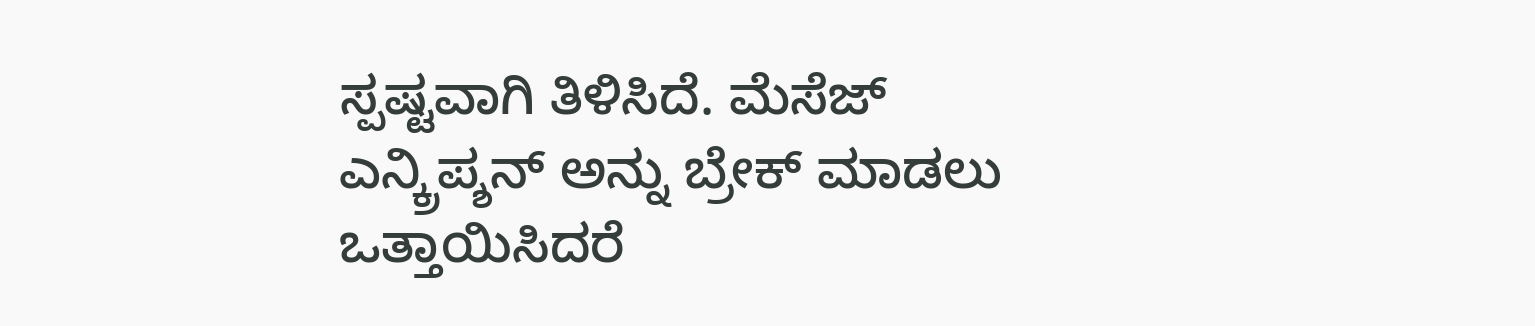ಸ್ಪಷ್ಟವಾಗಿ ತಿಳಿಸಿದೆ. ಮೆಸೆಜ್ ಎನ್ಕ್ರಿಪ್ಶನ್ ಅನ್ನು ಬ್ರೇಕ್ ಮಾಡಲು ಒತ್ತಾಯಿಸಿದರೆ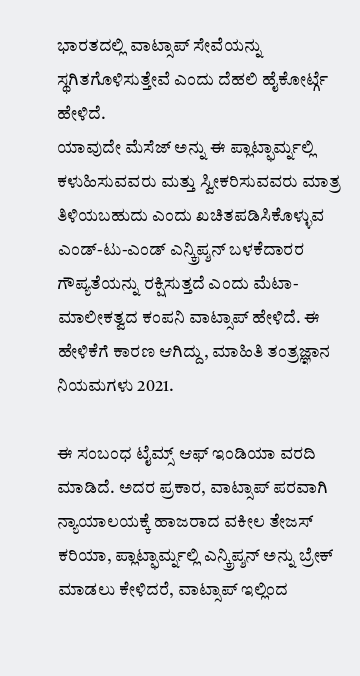ಭಾರತದಲ್ಲಿ ವಾಟ್ಸಾಪ್ ಸೇವೆಯನ್ನು ಸ್ಥಗಿತಗೊಳಿಸುತ್ತೇವೆ ಎಂದು ದೆಹಲಿ ಹೈಕೋರ್ಟ್ಗೆ ಹೇಳಿದೆ.
ಯಾವುದೇ ಮೆಸೆಜ್ ಅನ್ನು ಈ ಪ್ಲಾಟ್ಫಾರ್ಮ್ನಲ್ಲಿ ಕಳುಹಿಸುವವರು ಮತ್ತು ಸ್ವೀಕರಿಸುವವರು ಮಾತ್ರ ತಿಳಿಯಬಹುದು ಎಂದು ಖಚಿತಪಡಿಸಿಕೊಳ್ಳುವ ಎಂಡ್-ಟು-ಎಂಡ್ ಎನ್ಕ್ರಿಪ್ಶನ್ ಬಳಕೆದಾರರ ಗೌಪ್ಯತೆಯನ್ನು ರಕ್ಷಿಸುತ್ತದೆ ಎಂದು ಮೆಟಾ-ಮಾಲೀಕತ್ವದ ಕಂಪನಿ ವಾಟ್ಸಾಪ್ ಹೇಳಿದೆ. ಈ ಹೇಳಿಕೆಗೆ ಕಾರಣ ಆಗಿದ್ದು, ಮಾಹಿತಿ ತಂತ್ರಜ್ಞಾನ ನಿಯಮಗಳು 2021.

ಈ ಸಂಬಂಧ ಟೈಮ್ಸ್ ಆಫ್ ಇಂಡಿಯಾ ವರದಿ ಮಾಡಿದೆ. ಅದರ ಪ್ರಕಾರ, ವಾಟ್ಸಾಪ್ ಪರವಾಗಿ ನ್ಯಾಯಾಲಯಕ್ಕೆ ಹಾಜರಾದ ವಕೀಲ ತೇಜಸ್ ಕರಿಯಾ, ಪ್ಲಾಟ್ಫಾರ್ಮ್ನಲ್ಲಿ ಎನ್ಕ್ರಿಪ್ಶನ್ ಅನ್ನು ಬ್ರೇಕ್ ಮಾಡಲು ಕೇಳಿದರೆ, ವಾಟ್ಸಾಪ್ ಇಲ್ಲಿಂದ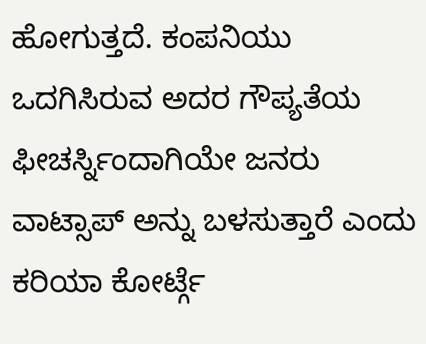ಹೋಗುತ್ತದೆ. ಕಂಪನಿಯು ಒದಗಿಸಿರುವ ಅದರ ಗೌಪ್ಯತೆಯ ಫೀಚರ್ಸ್ನಿಂದಾಗಿಯೇ ಜನರು ವಾಟ್ಸಾಪ್ ಅನ್ನು ಬಳಸುತ್ತಾರೆ ಎಂದು ಕರಿಯಾ ಕೋರ್ಟ್ಗೆ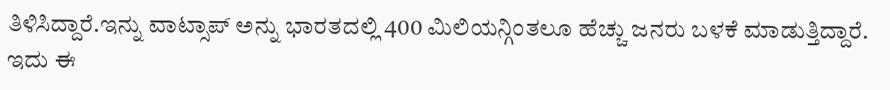ತಿಳಿಸಿದ್ದಾರೆ.ಇನ್ನು ವಾಟ್ಸಾಪ್ ಅನ್ನು ಭಾರತದಲ್ಲಿ 400 ಮಿಲಿಯನ್ಗಿಂತಲೂ ಹೆಚ್ಚು ಜನರು ಬಳಕೆ ಮಾಡುತ್ತಿದ್ದಾರೆ. ಇದು ಈ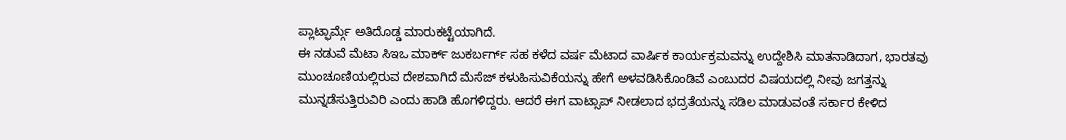ಪ್ಲಾಟ್ಫಾರ್ಮ್ಗೆ ಅತಿದೊಡ್ಡ ಮಾರುಕಟ್ಟೆಯಾಗಿದೆ.
ಈ ನಡುವೆ ಮೆಟಾ ಸಿಇಒ ಮಾರ್ಕ್ ಜುಕರ್ಬರ್ಗ್ ಸಹ ಕಳೆದ ವರ್ಷ ಮೆಟಾದ ವಾರ್ಷಿಕ ಕಾರ್ಯಕ್ರಮವನ್ನು ಉದ್ದೇಶಿಸಿ ಮಾತನಾಡಿದಾಗ, ಭಾರತವು ಮುಂಚೂಣಿಯಲ್ಲಿರುವ ದೇಶವಾಗಿದೆ ಮೆಸೆಜ್ ಕಳುಹಿಸುವಿಕೆಯನ್ನು ಹೇಗೆ ಅಳವಡಿಸಿಕೊಂಡಿವೆ ಎಂಬುದರ ವಿಷಯದಲ್ಲಿ ನೀವು ಜಗತ್ತನ್ನು ಮುನ್ನಡೆಸುತ್ತಿರುವಿರಿ ಎಂದು ಹಾಡಿ ಹೊಗಳಿದ್ದರು. ಆದರೆ ಈಗ ವಾಟ್ಸಾಪ್ ನೀಡಲಾದ ಭದ್ರತೆಯನ್ನು ಸಡಿಲ ಮಾಡುವಂತೆ ಸರ್ಕಾರ ಕೇಳಿದ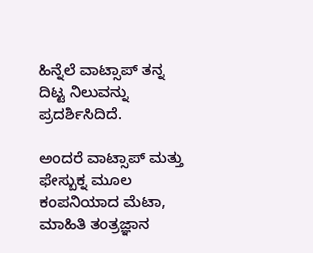ಹಿನ್ನೆಲೆ ವಾಟ್ಸಾಪ್ ತನ್ನ ದಿಟ್ಟ ನಿಲುವನ್ನು ಪ್ರದರ್ಶಿಸಿದಿದೆ.

ಅಂದರೆ ವಾಟ್ಸಾಪ್ ಮತ್ತು ಫೇಸ್ಬುಕ್ನ ಮೂಲ ಕಂಪನಿಯಾದ ಮೆಟಾ, ಮಾಹಿತಿ ತಂತ್ರಜ್ಞಾನ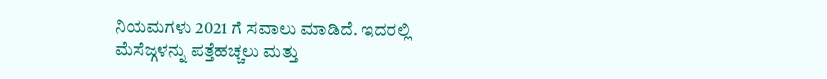ನಿಯಮಗಳು 2021 ಗೆ ಸವಾಲು ಮಾಡಿದೆ. ಇದರಲ್ಲಿ ಮೆಸೆಜ್ಗಳನ್ನು ಪತ್ತೆಹಚ್ಚಲು ಮತ್ತು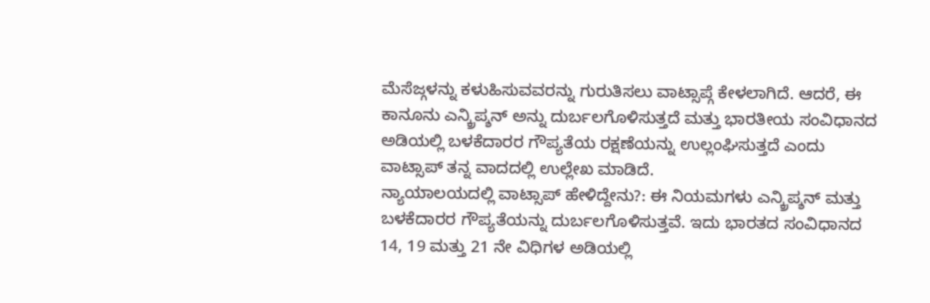ಮೆಸೆಜ್ಗಳನ್ನು ಕಳುಹಿಸುವವರನ್ನು ಗುರುತಿಸಲು ವಾಟ್ಸಾಪ್ಗೆ ಕೇಳಲಾಗಿದೆ. ಆದರೆ, ಈ ಕಾನೂನು ಎನ್ಕ್ರಿಪ್ಶನ್ ಅನ್ನು ದುರ್ಬಲಗೊಳಿಸುತ್ತದೆ ಮತ್ತು ಭಾರತೀಯ ಸಂವಿಧಾನದ ಅಡಿಯಲ್ಲಿ ಬಳಕೆದಾರರ ಗೌಪ್ಯತೆಯ ರಕ್ಷಣೆಯನ್ನು ಉಲ್ಲಂಘಿಸುತ್ತದೆ ಎಂದು ವಾಟ್ಸಾಪ್ ತನ್ನ ವಾದದಲ್ಲಿ ಉಲ್ಲೇಖ ಮಾಡಿದೆ.
ನ್ಯಾಯಾಲಯದಲ್ಲಿ ವಾಟ್ಸಾಪ್ ಹೇಳಿದ್ದೇನು?: ಈ ನಿಯಮಗಳು ಎನ್ಕ್ರಿಪ್ಶನ್ ಮತ್ತು ಬಳಕೆದಾರರ ಗೌಪ್ಯತೆಯನ್ನು ದುರ್ಬಲಗೊಳಿಸುತ್ತವೆ. ಇದು ಭಾರತದ ಸಂವಿಧಾನದ 14, 19 ಮತ್ತು 21 ನೇ ವಿಧಿಗಳ ಅಡಿಯಲ್ಲಿ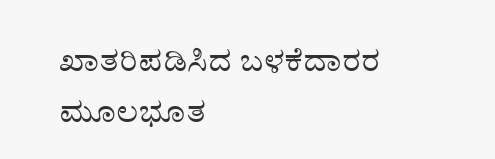ಖಾತರಿಪಡಿಸಿದ ಬಳಕೆದಾರರ ಮೂಲಭೂತ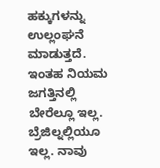ಹಕ್ಕುಗಳನ್ನು ಉಲ್ಲಂಘನೆ ಮಾಡುತ್ತದೆ. ಇಂತಹ ನಿಯಮ ಜಗತ್ತಿನಲ್ಲಿ ಬೇರೆಲ್ಲೂ ಇಲ್ಲ. ಬ್ರೆಜಿಲ್ನಲ್ಲಿಯೂ ಇಲ್ಲ. ನಾವು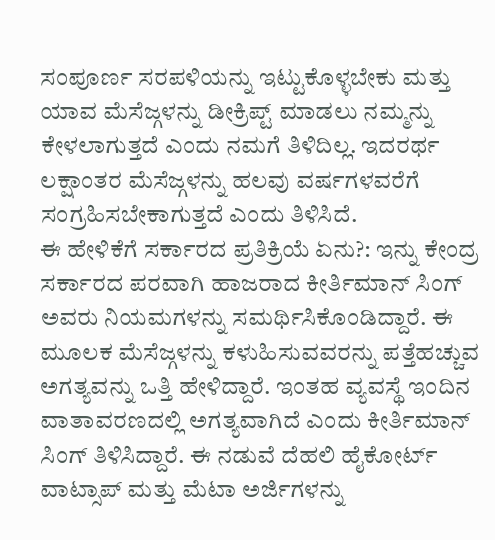ಸಂಪೂರ್ಣ ಸರಪಳಿಯನ್ನು ಇಟ್ಟುಕೊಳ್ಳಬೇಕು ಮತ್ತು ಯಾವ ಮೆಸೆಜ್ಗಳನ್ನು ಡೀಕ್ರಿಪ್ಟ್ ಮಾಡಲು ನಮ್ಮನ್ನು ಕೇಳಲಾಗುತ್ತದೆ ಎಂದು ನಮಗೆ ತಿಳಿದಿಲ್ಲ. ಇದರರ್ಥ ಲಕ್ಷಾಂತರ ಮೆಸೆಜ್ಗಳನ್ನು ಹಲವು ವರ್ಷಗಳವರೆಗೆ ಸಂಗ್ರಹಿಸಬೇಕಾಗುತ್ತದೆ ಎಂದು ತಿಳಿಸಿದೆ.
ಈ ಹೇಳಿಕೆಗೆ ಸರ್ಕಾರದ ಪ್ರತಿಕ್ರಿಯೆ ಏನು?: ಇನ್ನು ಕೇಂದ್ರ ಸರ್ಕಾರದ ಪರವಾಗಿ ಹಾಜರಾದ ಕೀರ್ತಿಮಾನ್ ಸಿಂಗ್ ಅವರು ನಿಯಮಗಳನ್ನು ಸಮರ್ಥಿಸಿಕೊಂಡಿದ್ದಾರೆ. ಈ ಮೂಲಕ ಮೆಸೆಜ್ಗಳನ್ನು ಕಳುಹಿಸುವವರನ್ನು ಪತ್ತೆಹಚ್ಚುವ ಅಗತ್ಯವನ್ನು ಒತ್ತಿ ಹೇಳಿದ್ದಾರೆ. ಇಂತಹ ವ್ಯವಸ್ಥೆ ಇಂದಿನ ವಾತಾವರಣದಲ್ಲಿ ಅಗತ್ಯವಾಗಿದೆ ಎಂದು ಕೀರ್ತಿಮಾನ್ ಸಿಂಗ್ ತಿಳಿಸಿದ್ದಾರೆ. ಈ ನಡುವೆ ದೆಹಲಿ ಹೈಕೋರ್ಟ್ ವಾಟ್ಸಾಪ್ ಮತ್ತು ಮೆಟಾ ಅರ್ಜಿಗಳನ್ನು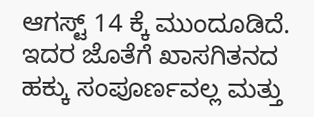ಆಗಸ್ಟ್ 14 ಕ್ಕೆ ಮುಂದೂಡಿದೆ. ಇದರ ಜೊತೆಗೆ ಖಾಸಗಿತನದ ಹಕ್ಕು ಸಂಪೂರ್ಣವಲ್ಲ ಮತ್ತು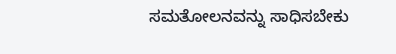ಸಮತೋಲನವನ್ನು ಸಾಧಿಸಬೇಕು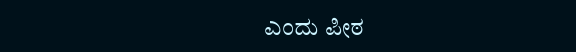ಎಂದು ಪೀಠ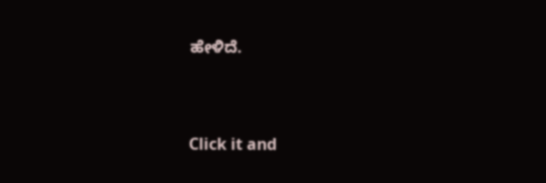ಹೇಳಿದೆ.


Click it and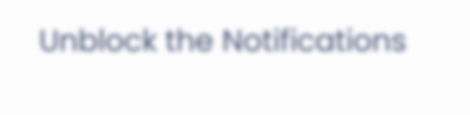Unblock the Notifications